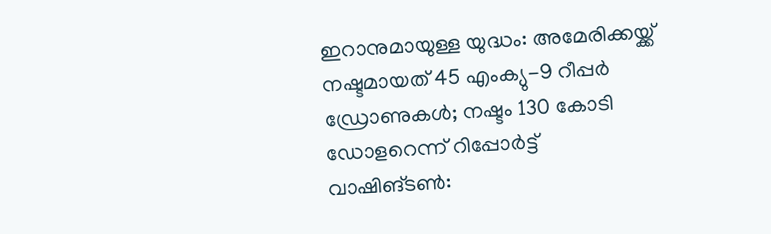ഇറാനുമായുള്ള യുദ്ധം: അമേരിക്കയ്ക്ക് നഷ്ടമായത് 45 എംക്യു-9 റീപ്പർ ഡ്രോണുകൾ; നഷ്ടം 130 കോടി ഡോളറെന്ന് റിപ്പോർട്ട്
വാഷിങ്ടൺ: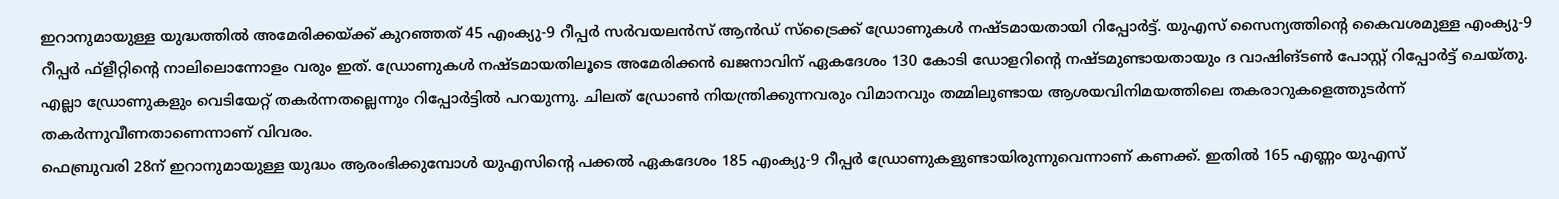ഇറാനുമായുള്ള യുദ്ധത്തിൽ അമേരിക്കയ്ക്ക് കുറഞ്ഞത് 45 എംക്യു-9 റീപ്പർ സർവയലൻസ് ആൻഡ് സ്ട്രൈക്ക് ഡ്രോണുകൾ നഷ്ടമായതായി റിപ്പോർട്ട്. യുഎസ് സൈന്യത്തിന്റെ കൈവശമുള്ള എംക്യു-9 റീപ്പർ ഫ്ളീറ്റിന്റെ നാലിലൊന്നോളം വരും ഇത്. ഡ്രോണുകൾ നഷ്ടമായതിലൂടെ അമേരിക്കൻ ഖജനാവിന് ഏകദേശം 130 കോടി ഡോളറിന്റെ നഷ്ടമുണ്ടായതായും ദ വാഷിങ്ടൺ പോസ്റ്റ് റിപ്പോർട്ട് ചെയ്തു.
എല്ലാ ഡ്രോണുകളും വെടിയേറ്റ് തകർന്നതല്ലെന്നും റിപ്പോർട്ടിൽ പറയുന്നു. ചിലത് ഡ്രോൺ നിയന്ത്രിക്കുന്നവരും വിമാനവും തമ്മിലുണ്ടായ ആശയവിനിമയത്തിലെ തകരാറുകളെത്തുടർന്ന് തകർന്നുവീണതാണെന്നാണ് വിവരം.
ഫെബ്രുവരി 28ന് ഇറാനുമായുള്ള യുദ്ധം ആരംഭിക്കുമ്പോൾ യുഎസിന്റെ പക്കൽ ഏകദേശം 185 എംക്യു-9 റീപ്പർ ഡ്രോണുകളുണ്ടായിരുന്നുവെന്നാണ് കണക്ക്. ഇതിൽ 165 എണ്ണം യുഎസ്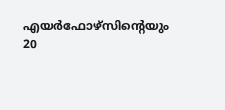എയർഫോഴ്സിന്റെയും 20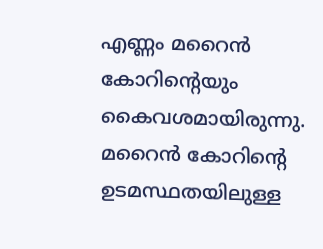എണ്ണം മറൈൻ കോറിന്റെയും കൈവശമായിരുന്നു. മറൈൻ കോറിന്റെ ഉടമസ്ഥതയിലുള്ള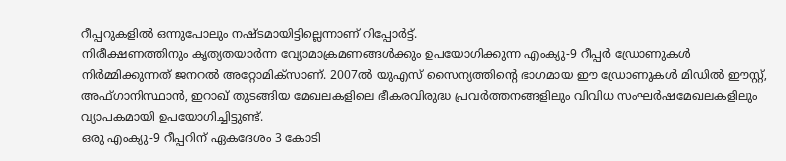റീപ്പറുകളിൽ ഒന്നുപോലും നഷ്ടമായിട്ടില്ലെന്നാണ് റിപ്പോർട്ട്.
നിരീക്ഷണത്തിനും കൃത്യതയാർന്ന വ്യോമാക്രമണങ്ങൾക്കും ഉപയോഗിക്കുന്ന എംക്യു-9 റീപ്പർ ഡ്രോണുകൾ നിർമ്മിക്കുന്നത് ജനറൽ അറ്റോമിക്സാണ്. 2007ൽ യുഎസ് സൈന്യത്തിന്റെ ഭാഗമായ ഈ ഡ്രോണുകൾ മിഡിൽ ഈസ്റ്റ്, അഫ്ഗാനിസ്ഥാൻ, ഇറാഖ് തുടങ്ങിയ മേഖലകളിലെ ഭീകരവിരുദ്ധ പ്രവർത്തനങ്ങളിലും വിവിധ സംഘർഷമേഖലകളിലും വ്യാപകമായി ഉപയോഗിച്ചിട്ടുണ്ട്.
ഒരു എംക്യു-9 റീപ്പറിന് ഏകദേശം 3 കോടി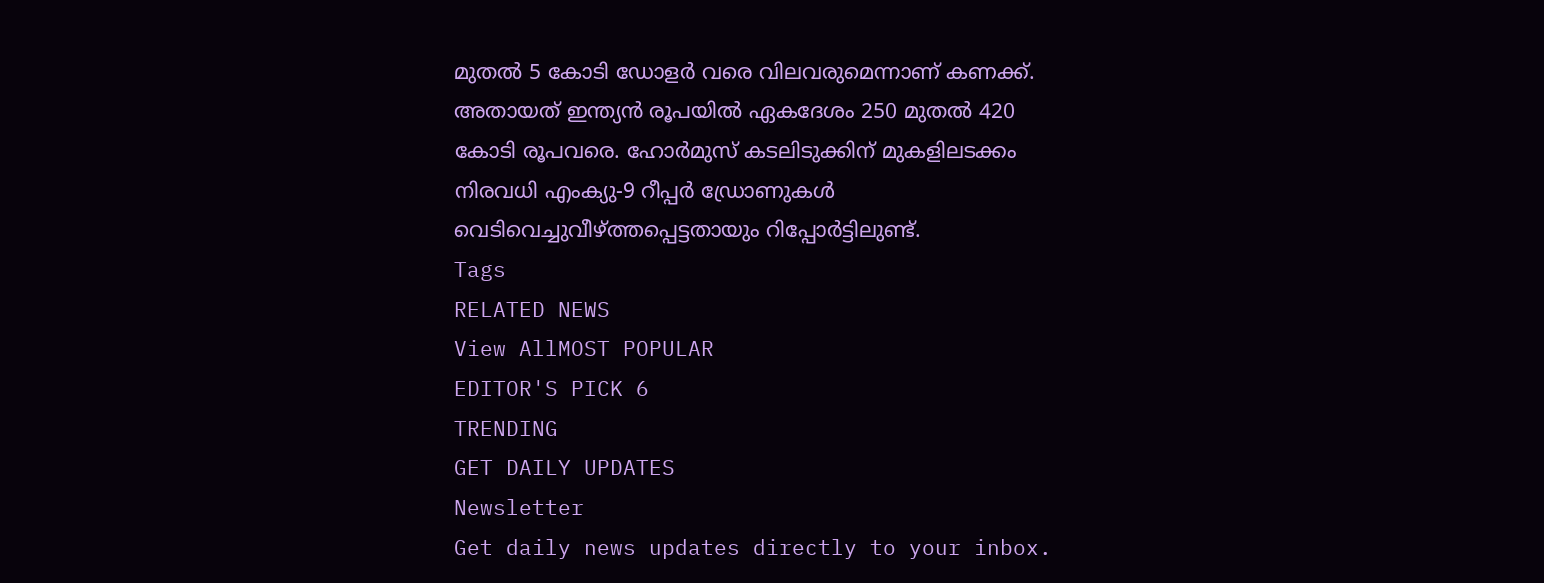മുതൽ 5 കോടി ഡോളർ വരെ വിലവരുമെന്നാണ് കണക്ക്. അതായത് ഇന്ത്യൻ രൂപയിൽ ഏകദേശം 250 മുതൽ 420 കോടി രൂപവരെ. ഹോർമുസ് കടലിടുക്കിന് മുകളിലടക്കം നിരവധി എംക്യു-9 റീപ്പർ ഡ്രോണുകൾ വെടിവെച്ചുവീഴ്ത്തപ്പെട്ടതായും റിപ്പോർട്ടിലുണ്ട്.
Tags
RELATED NEWS
View AllMOST POPULAR
EDITOR'S PICK 6
TRENDING
GET DAILY UPDATES
Newsletter
Get daily news updates directly to your inbox.